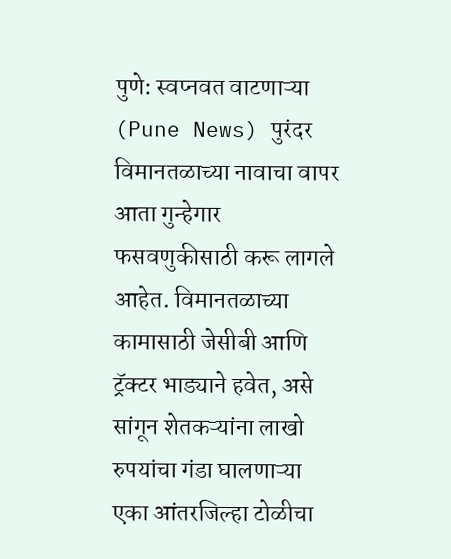पुणे: स्वप्नवत वाटणाऱ्या (Pune News) पुरंदर विमानतळाच्या नावाचा वापर आता गुन्हेगार फसवणुकीसाठी करू लागले आहेत. विमानतळाच्या कामासाठी जेसीबी आणि ट्रॅक्टर भाड्याने हवेत, असे सांगून शेतकऱ्यांना लाखो रुपयांचा गंडा घालणाऱ्या एका आंतरजिल्हा टोळीचा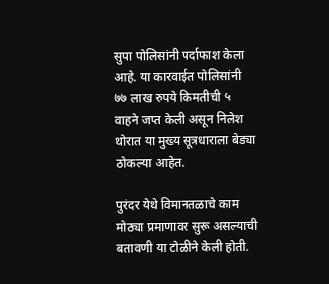सुपा पोलिसांनी पर्दाफाश केला आहे. या कारवाईत पोलिसांनी ७७ लाख रुपये किमतीची ५ वाहने जप्त केली असून निलेश थोरात या मुख्य सूत्रधाराला बेड्या ठोकल्या आहेत.

पुरंदर येथे विमानतळाचे काम मोठ्या प्रमाणावर सुरू असल्याची बतावणी या टोळीने केली होती.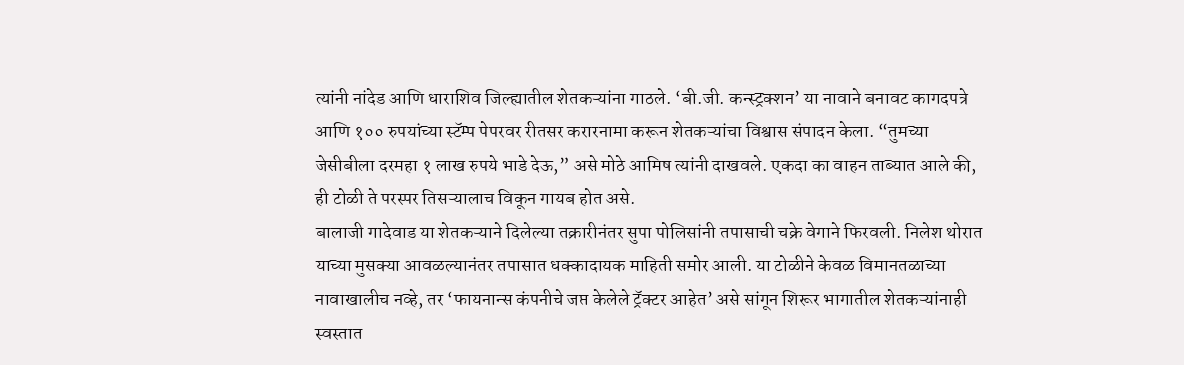त्यांनी नांदेड आणि धाराशिव जिल्ह्यातील शेतकऱ्यांना गाठले. ‘बी.जी. कन्स्ट्रक्शन’ या नावाने बनावट कागदपत्रे आणि १०० रुपयांच्या स्टॅम्प पेपरवर रीतसर करारनामा करून शेतकऱ्यांचा विश्वास संपादन केला. “तुमच्या जेसीबीला दरमहा १ लाख रुपये भाडे देऊ,” असे मोठे आमिष त्यांनी दाखवले. एकदा का वाहन ताब्यात आले की, ही टोळी ते परस्पर तिसऱ्यालाच विकून गायब होत असे.
बालाजी गादेवाड या शेतकऱ्याने दिलेल्या तक्रारीनंतर सुपा पोलिसांनी तपासाची चक्रे वेगाने फिरवली. निलेश थोरात याच्या मुसक्या आवळल्यानंतर तपासात धक्कादायक माहिती समोर आली. या टोळीने केवळ विमानतळाच्या नावाखालीच नव्हे, तर ‘फायनान्स कंपनीचे जप्त केलेले ट्रॅक्टर आहेत’ असे सांगून शिरूर भागातील शेतकऱ्यांनाही स्वस्तात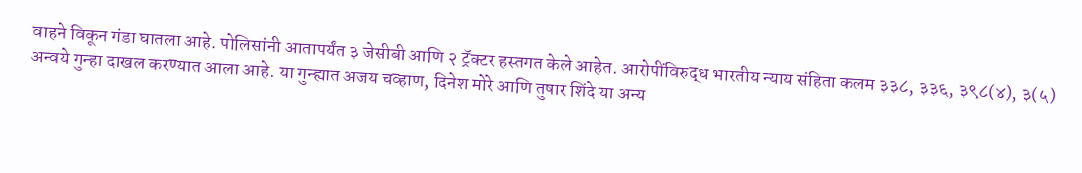वाहने विकून गंडा घातला आहे. पोलिसांनी आतापर्यंत ३ जेसीबी आणि २ ट्रॅक्टर हस्तगत केले आहेत. आरोपींविरुद्ध भारतीय न्याय संहिता कलम ३३८, ३३६, ३९८(४), ३(५) अन्वये गुन्हा दाखल करण्यात आला आहे. या गुन्ह्यात अजय चव्हाण, दिनेश मोरे आणि तुषार शिंदे या अन्य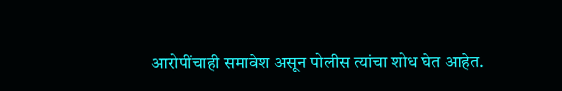आरोपींचाही समावेश असून पोलीस त्यांचा शोध घेत आहेत.